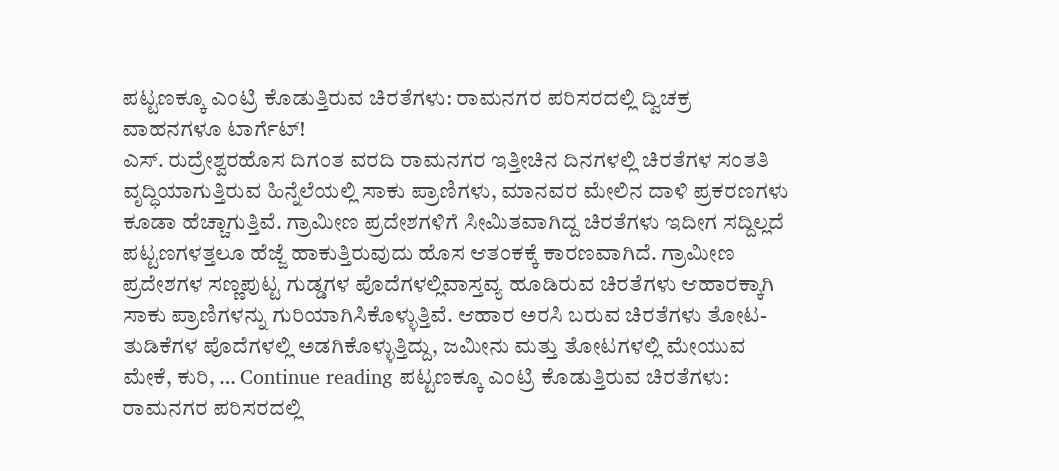ಪಟ್ಟಣಕ್ಕೂ ಎಂಟ್ರಿ ಕೊಡುತ್ತಿರುವ ಚಿರತೆಗಳು: ರಾಮನಗರ ಪರಿಸರದಲ್ಲಿ ದ್ವಿಚಕ್ರ ವಾಹನಗಳೂ ಟಾರ್ಗೆಟ್!
ಎಸ್. ರುದ್ರೇಶ್ವರಹೊಸ ದಿಗಂತ ವರದಿ ರಾಮನಗರ ಇತ್ತೀಚಿನ ದಿನಗಳಲ್ಲಿ ಚಿರತೆಗಳ ಸಂತತಿ ವೃದ್ಧಿಯಾಗುತ್ತಿರುವ ಹಿನ್ನೆಲೆಯಲ್ಲಿ ಸಾಕು ಪ್ರಾಣಿಗಳು, ಮಾನವರ ಮೇಲಿನ ದಾಳಿ ಪ್ರಕರಣಗಳು ಕೂಡಾ ಹೆಚ್ಚಾಗುತ್ತಿವೆ. ಗ್ರಾಮೀಣ ಪ್ರದೇಶಗಳಿಗೆ ಸೀಮಿತವಾಗಿದ್ದ ಚಿರತೆಗಳು ಇದೀಗ ಸದ್ದಿಲ್ಲದೆ ಪಟ್ಟಣಗಳತ್ತಲೂ ಹೆಜ್ಜೆ ಹಾಕುತ್ತಿರುವುದು ಹೊಸ ಆತಂಕಕ್ಕೆ ಕಾರಣವಾಗಿದೆ. ಗ್ರಾಮೀಣ ಪ್ರದೇಶಗಳ ಸಣ್ಣಪುಟ್ಟ ಗುಡ್ಡಗಳ ಪೊದೆಗಳಲ್ಲಿವಾಸ್ತವ್ಯ ಹೂಡಿರುವ ಚಿರತೆಗಳು ಆಹಾರಕ್ಕಾಗಿ ಸಾಕು ಪ್ರಾಣಿಗಳನ್ನು ಗುರಿಯಾಗಿಸಿಕೊಳ್ಳುತ್ತಿವೆ. ಆಹಾರ ಅರಸಿ ಬರುವ ಚಿರತೆಗಳು ತೋಟ-ತುಡಿಕೆಗಳ ಪೊದೆಗಳಲ್ಲಿ ಅಡಗಿಕೊಳ್ಳುತ್ತಿದ್ದು, ಜಮೀನು ಮತ್ತು ತೋಟಗಳಲ್ಲಿ ಮೇಯುವ ಮೇಕೆ, ಕುರಿ, … Continue reading ಪಟ್ಟಣಕ್ಕೂ ಎಂಟ್ರಿ ಕೊಡುತ್ತಿರುವ ಚಿರತೆಗಳು: ರಾಮನಗರ ಪರಿಸರದಲ್ಲಿ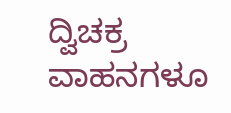ದ್ವಿಚಕ್ರ ವಾಹನಗಳೂ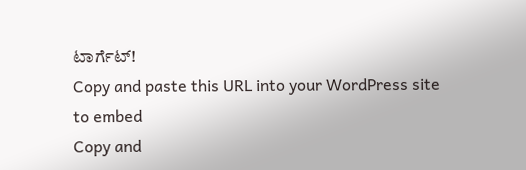ಟಾರ್ಗೆಟ್!
Copy and paste this URL into your WordPress site to embed
Copy and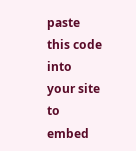paste this code into your site to embed